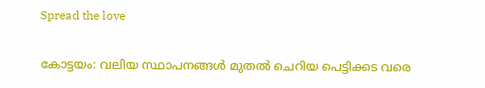Spread the love

കോട്ടയം: വലിയ സ്ഥാപനങ്ങള്‍ മുതല്‍ ചെറിയ പെട്ടിക്കട വരെ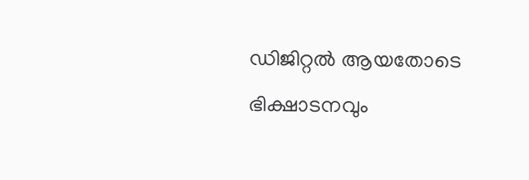ഡിജിറ്റല്‍ ആയതോടെ ഭിക്ഷാടനവും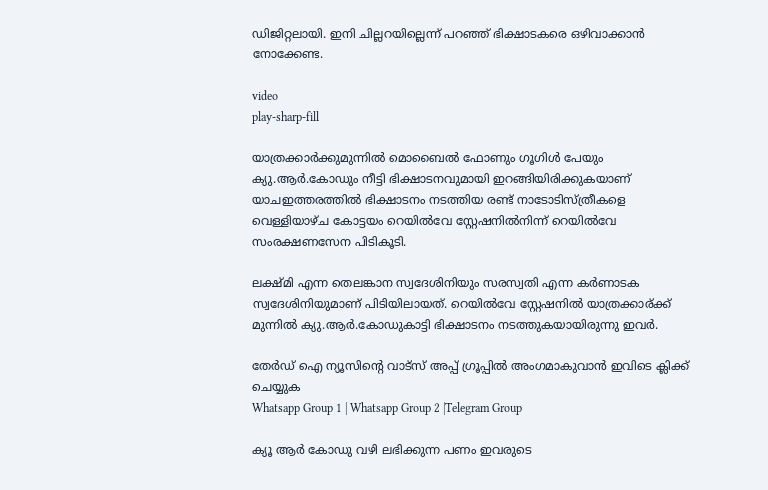ഡിജിറ്റലായി. ഇനി ചില്ലറയില്ലെന്ന് പറഞ്ഞ് ഭിക്ഷാടകരെ ഒഴിവാക്കാന്‍ നോക്കേണ്ട.

video
play-sharp-fill

യാത്രക്കാര്‍ക്കുമുന്നില്‍ മൊബൈല്‍ ഫോണും ഗൂഗിള്‍ പേയും ക്യു.ആര്‍.കോഡും നീട്ടി ഭിക്ഷാടനവുമായി ഇറങ്ങിയിരിക്കുകയാണ് യാചഇത്തരത്തില്‍ ഭിക്ഷാടനം നടത്തിയ രണ്ട് നാടോടിസ്ത്രീകളെ വെള്ളിയാഴ്ച കോട്ടയം റെയില്‍വേ സ്റ്റേഷനില്‍നിന്ന് റെയില്‍വേ സംരക്ഷണസേന പിടികൂടി.

ലക്ഷ്മി എന്ന തെലങ്കാന സ്വദേശിനിയും സരസ്വതി എന്ന കര്‍ണാടക സ്വദേശിനിയുമാണ് പിടിയിലായത്. റെയില്‍വേ സ്റ്റേഷനില്‍ യാത്രക്കാര്ക്ക് മുന്നില്‍ ക്യു.ആര്‍.കോഡുകാട്ടി ഭിക്ഷാടനം നടത്തുകയായിരുന്നു ഇവര്‍.

തേർഡ് ഐ ന്യൂസിന്റെ വാട്സ് അപ്പ് ഗ്രൂപ്പിൽ അംഗമാകുവാൻ ഇവിടെ ക്ലിക്ക് ചെയ്യുക
Whatsapp Group 1 | Whatsapp Group 2 |Telegram Group

ക്യൂ ആര്‍ കോഡു വഴി ലഭിക്കുന്ന പണം ഇവരുടെ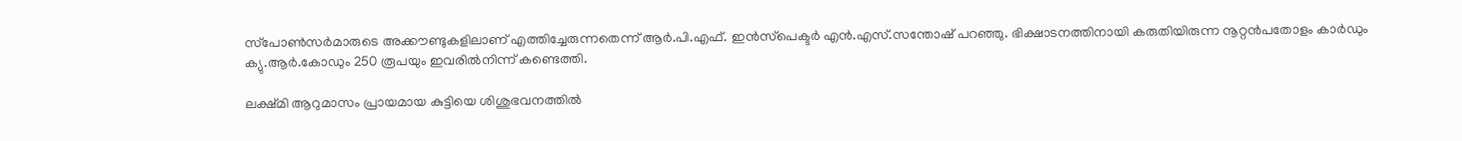സ്‌പോണ്‍സര്‍മാരുടെ അക്കൗണ്ടുകളിലാണ് എത്തിച്ചേരുന്നതെന്ന് ആര്‍.പി.എഫ്. ഇന്‍സ്‌പെക്ടര്‍ എന്‍.എസ്.സന്തോഷ് പറഞ്ഞു. ഭിക്ഷാടനത്തിനായി കരുതിയിരുന്ന നൂറ്റന്‍പതോളം കാര്‍ഡും ക്യു.ആര്‍.കോഡും 250 രൂപയും ഇവരില്‍നിന്ന് കണ്ടെത്തി.

ലക്ഷ്മി ആറുമാസം പ്രായമായ കുട്ടിയെ ശിശുഭവനത്തില്‍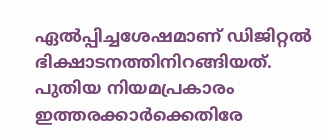ഏല്‍പ്പിച്ചശേഷമാണ് ഡിജിറ്റല്‍ ഭിക്ഷാടനത്തിനിറങ്ങിയത്. പുതിയ നിയമപ്രകാരം ഇത്തരക്കാര്‍ക്കെതിരേ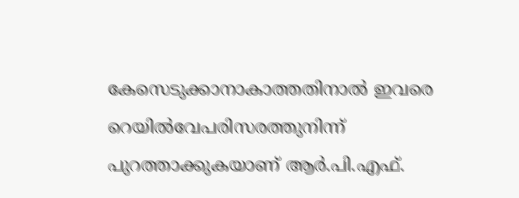കേസെടുക്കാനാകാത്തതിനാല്‍ ഇവരെ റെയില്‍വേപരിസരത്തുനിന്ന് പുറത്താക്കുകയാണ് ആര്‍.പി.എഫ്.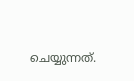ചെയ്യുന്നത്.